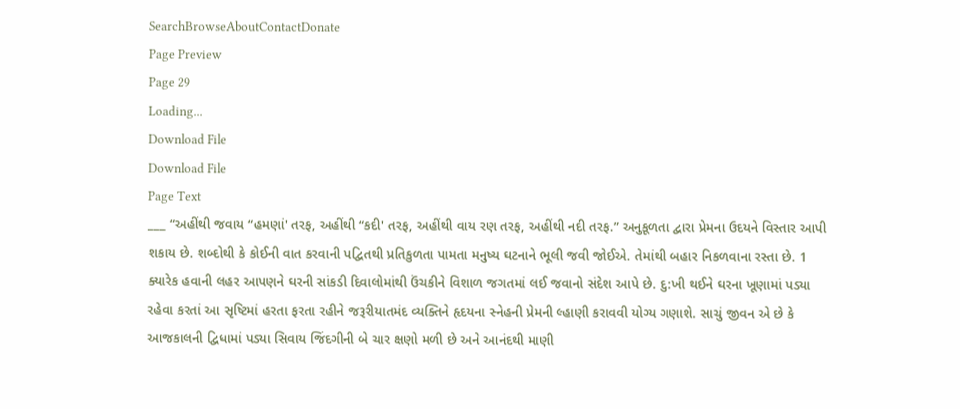SearchBrowseAboutContactDonate
Page Preview
Page 29
Loading...
Download File
Download File
Page Text
___ “અહીંથી જવાય “હમણાં' તરફ, અહીંથી “કદી' તરફ, અહીંથી વાય રણ તરફ, અહીંથી નદી તરફ.” અનુકૂળતા દ્વારા પ્રેમના ઉદયને વિસ્તાર આપી શકાય છે. શબ્દોથી કે કોઈની વાત કરવાની પદ્વિતથી પ્રતિકુળતા પામતા મનુષ્ય ઘટનાને ભૂલી જવી જોઈએ. તેમાંથી બહાર નિકળવાના રસ્તા છે. 1 ક્યારેક હવાની લહર આપણને ઘરની સાંકડી દિવાલોમાંથી ઉંચકીને વિશાળ જગતમાં લઈ જવાનો સંદેશ આપે છે. દુ:ખી થઈને ઘરના ખૂણામાં પડ્યા રહેવા કરતાં આ સૃષ્ટિમાં હરતા ફરતા રહીને જરૂરીયાતમંદ વ્યક્તિને હૃદયના સ્નેહની પ્રેમની લ્હાણી કરાવવી યોગ્ય ગણાશે. સાચું જીવન એ છે કે આજકાલની દ્વિધામાં પડ્યા સિવાય જિંદગીની બે ચાર ક્ષણો મળી છે અને આનંદથી માણી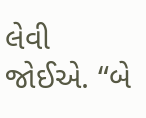લેવી જોઈએ. “બે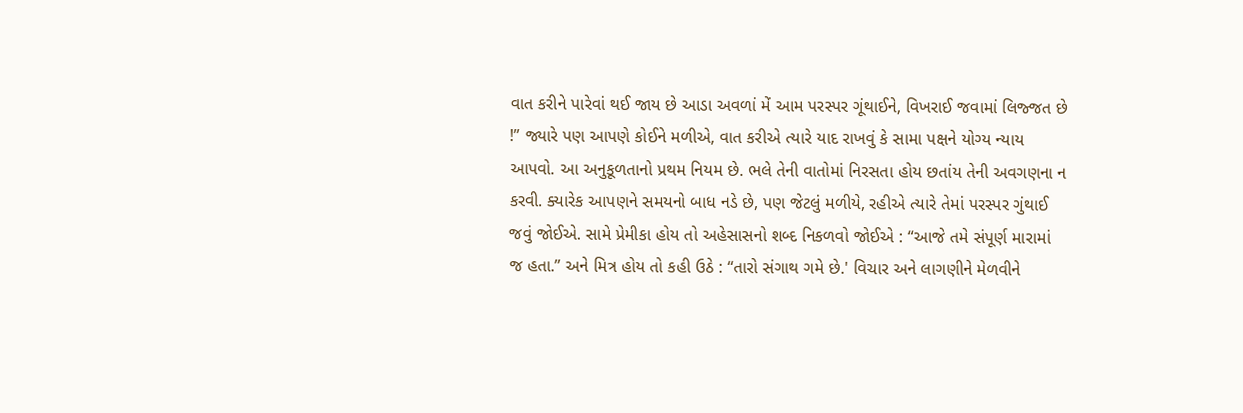વાત કરીને પારેવાં થઈ જાય છે આડા અવળાં મેં આમ પરસ્પર ગૂંથાઈને, વિખરાઈ જવામાં લિજ્જત છે !” જ્યારે પણ આપણે કોઈને મળીએ, વાત કરીએ ત્યારે યાદ રાખવું કે સામા પક્ષને યોગ્ય ન્યાય આપવો. આ અનુકૂળતાનો પ્રથમ નિયમ છે. ભલે તેની વાતોમાં નિરસતા હોય છતાંય તેની અવગણના ન કરવી. ક્યારેક આપણને સમયનો બાધ નડે છે, પણ જેટલું મળીયે, રહીએ ત્યારે તેમાં પરસ્પર ગુંથાઈ જવું જોઈએ. સામે પ્રેમીકા હોય તો અહેસાસનો શબ્દ નિકળવો જોઈએ : “આજે તમે સંપૂર્ણ મારામાં જ હતા.” અને મિત્ર હોય તો કહી ઉઠે : “તારો સંગાથ ગમે છે.' વિચાર અને લાગણીને મેળવીને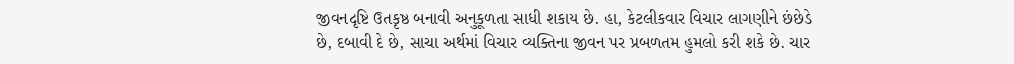જીવનદૃષ્ટિ ઉતકૃષ્ઠ બનાવી અનુકૂળતા સાધી શકાય છે. હા, કેટલીકવાર વિચાર લાગણીને છંછેડે છે, દબાવી દે છે, સાચા અર્થમાં વિચાર વ્યક્તિના જીવન પર પ્રબળતમ હુમલો કરી શકે છે. ચાર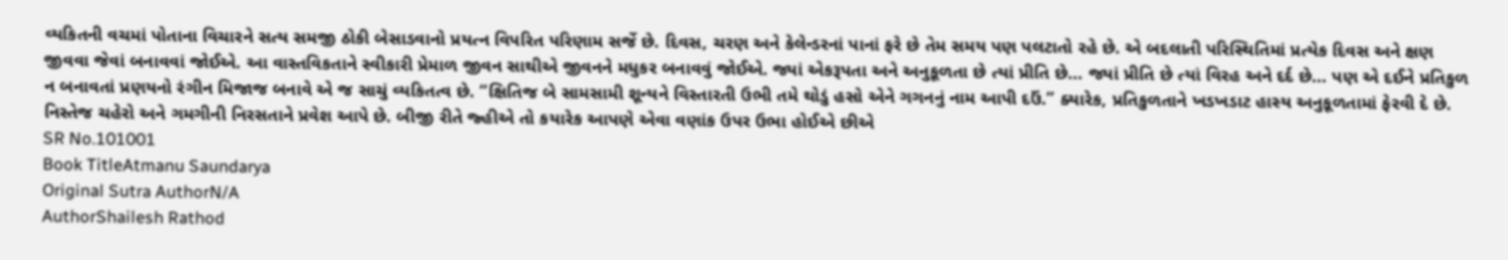વ્યકિતની વચમાં પોતાના વિચારને સત્ય સમજી ઠોકી બેસાડવાનો પ્રયત્ન વિપરિત પરિણામ સર્જે છે. દિવસ, ચરણ અને કેલેન્ડરનાં પાનાં ફરે છે તેમ સમય પણ પલટાતો રહે છે. એ બદલાતી પરિસ્થિતિમાં પ્રત્યેક દિવસ અને ક્ષણ જીવવા જેવાં બનાવવાં જોઈએ. આ વાસ્તવિકતાને સ્વીકારી પ્રેમાળ જીવન સાથીએ જીવનને મધુકર બનાવવું જોઈએ. જ્યાં એકરૂપતા અને અનુકૂળતા છે ત્યાં પ્રીતિ છે... જ્યાં પ્રીતિ છે ત્યાં વિરહ અને દર્દ છે... પણ એ દઈને પ્રતિકુળ ન બનાવતાં પ્રણયનો રંગીન મિજાજ બનાવે એ જ સાચું વ્યકિતત્વ છે. “ક્ષિતિજ બે સામસામી શૂન્યને વિસ્તારતી ઉભી તમે થોડું હસો એને ગગનનું નામ આપી દઉં.” ક્યારેક, પ્રતિકુળતાને ખડખડાટ હાસ્ય અનુકૂળતામાં ફેરવી દે છે. નિસ્તેજ ચહેરો અને ગમગીની નિરસતાને પ્રવેશ આપે છે. બીજી રીતે જ્હીએ તો કયારેક આપણે એવા વણાંક ઉપર ઉભા હોઈએ છીએ
SR No.101001
Book TitleAtmanu Saundarya
Original Sutra AuthorN/A
AuthorShailesh Rathod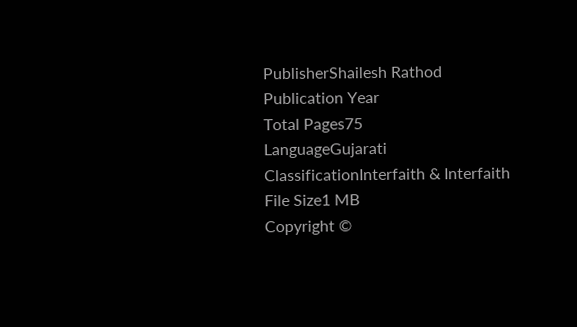PublisherShailesh Rathod
Publication Year
Total Pages75
LanguageGujarati
ClassificationInterfaith & Interfaith
File Size1 MB
Copyright ©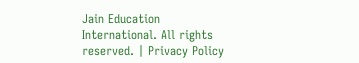Jain Education International. All rights reserved. | Privacy Policy